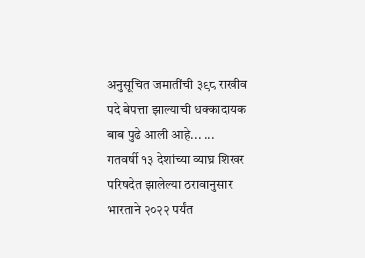अनुसूचित जमातींची ३९८ राखीव पदे बेपत्ता झाल्याची धक्कादायक बाब पुढे आली आहे... ...
गतवर्षी १३ देशांच्या व्याघ्र शिखर परिषदेत झालेल्या ठरावानुसार भारताने २०२२ पर्यंत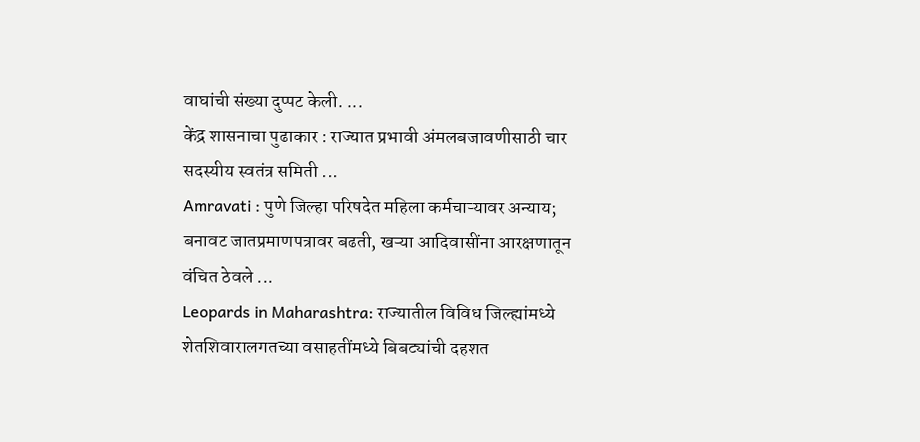वाघांची संख्या दुप्पट केली. ...
केंद्र शासनाचा पुढाकार : राज्यात प्रभावी अंमलबजावणीसाठी चार सदस्यीय स्वतंत्र समिती ...
Amravati : पुणे जिल्हा परिषदेत महिला कर्मचाऱ्यावर अन्याय; बनावट जातप्रमाणपत्रावर बढती, खऱ्या आदिवासींना आरक्षणातून वंचित ठेवले ...
Leopards in Maharashtra: राज्यातील विविध जिल्ह्यांमध्ये शेतशिवारालगतच्या वसाहतींमध्ये बिबट्यांची दहशत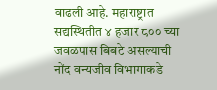वाढली आहे. महाराष्ट्रात सद्यस्थितीत ४ हजार ८०० च्या जवळपास बिबटे असल्याची नोंद वन्यजीव विभागाकडे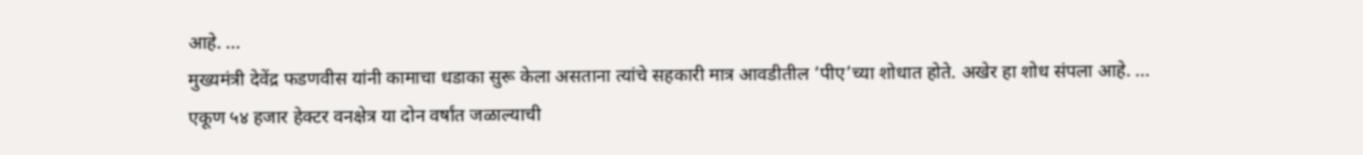आहे. ...
मुख्यमंत्री देवेंद्र फडणवीस यांनी कामाचा धडाका सुरू केला असताना त्यांचे सहकारी मात्र आवडीतील ‘पीए’च्या शोधात होते. अखेर हा शोध संपला आहे. ...
एकूण ५४ हजार हेक्टर वनक्षेत्र या दोन वर्षांत जळाल्याची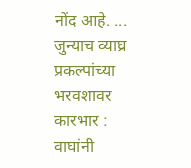नोंद आहे. ...
जुन्याच व्याघ्र प्रकल्पांच्या भरवशावर कारभार : वाघांनी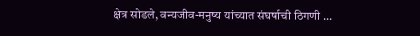क्षेत्र सोडले, वन्यजीव-मनुष्य यांच्यात संघर्षाची ठिगणी ...